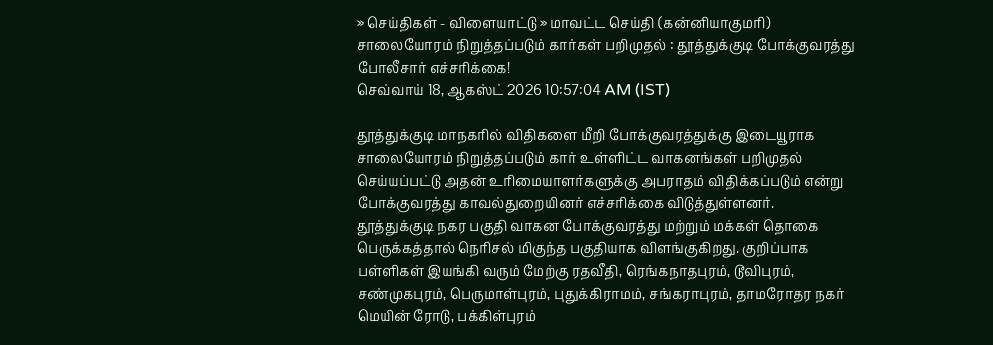» செய்திகள் - விளையாட்டு » மாவட்ட செய்தி (கன்னியாகுமரி)
சாலையோரம் நிறுத்தப்படும் கார்கள் பறிமுதல் : தூத்துக்குடி போக்குவரத்து போலீசார் எச்சரிக்கை!
செவ்வாய் 18, ஆகஸ்ட் 2026 10:57:04 AM (IST)

தூத்துக்குடி மாநகரில் விதிகளை மீறி போக்குவரத்துக்கு இடையூராக சாலையோரம் நிறுத்தப்படும் கார் உள்ளிட்ட வாகனங்கள் பறிமுதல் செய்யப்பட்டு அதன் உரிமையாளர்களுக்கு அபராதம் விதிக்கப்படும் என்று போக்குவரத்து காவல்துறையினர் எச்சரிக்கை விடுத்துள்ளனர்.
தூத்துக்குடி நகர பகுதி வாகன போக்குவரத்து மற்றும் மக்கள் தொகை பெருக்கத்தால் நெரிசல் மிகுந்த பகுதியாக விளங்குகிறது. குறிப்பாக பள்ளிகள் இயங்கி வரும் மேற்கு ரதவீதி, ரெங்கநாதபுரம், டூவிபுரம், சண்முகபுரம், பெருமாள்புரம், புதுக்கிராமம், சங்கராபுரம், தாமரோதர நகர் மெயின் ரோடு, பக்கிள்புரம்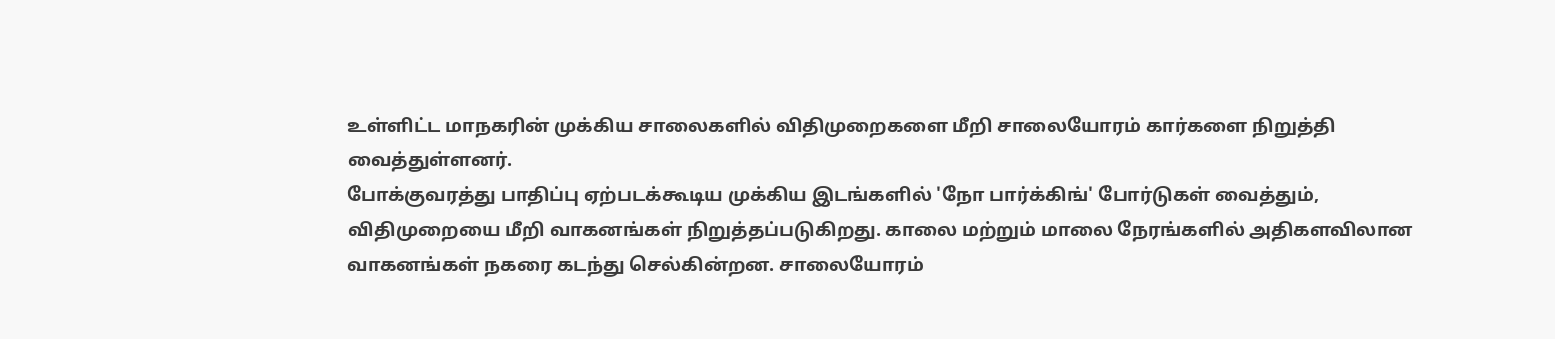உள்ளிட்ட மாநகரின் முக்கிய சாலைகளில் விதிமுறைகளை மீறி சாலையோரம் கார்களை நிறுத்தி வைத்துள்ளனர்.
போக்குவரத்து பாதிப்பு ஏற்படக்கூடிய முக்கிய இடங்களில் 'நோ பார்க்கிங்' போர்டுகள் வைத்தும், விதிமுறையை மீறி வாகனங்கள் நிறுத்தப்படுகிறது. காலை மற்றும் மாலை நேரங்களில் அதிகளவிலான வாகனங்கள் நகரை கடந்து செல்கின்றன. சாலையோரம்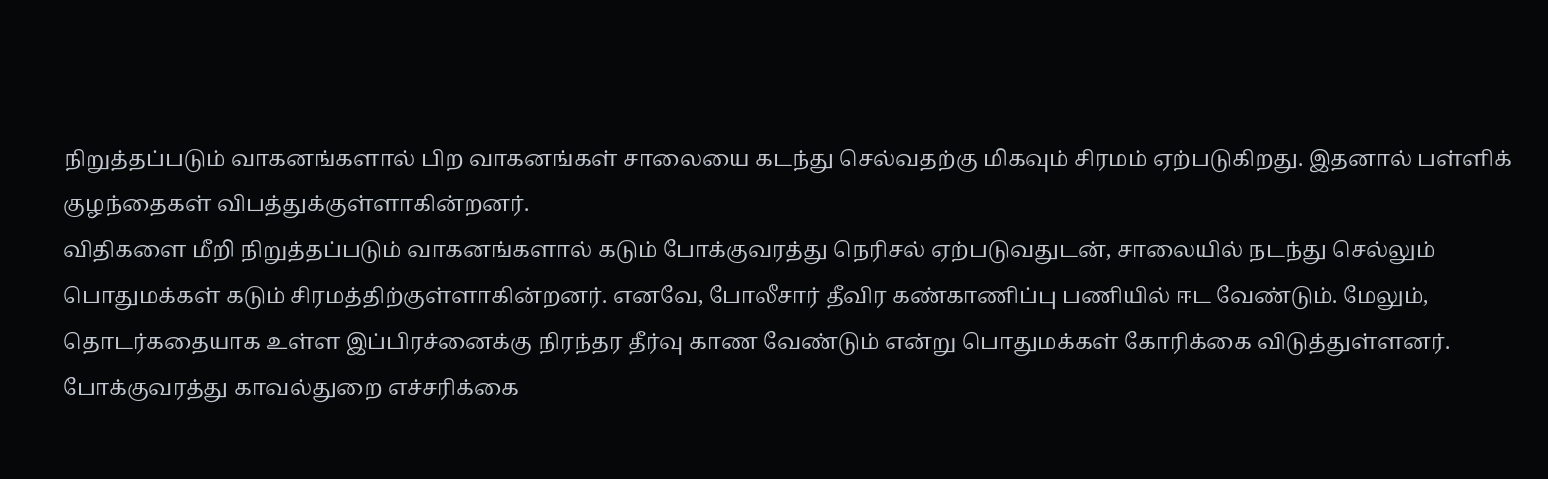நிறுத்தப்படும் வாகனங்களால் பிற வாகனங்கள் சாலையை கடந்து செல்வதற்கு மிகவும் சிரமம் ஏற்படுகிறது. இதனால் பள்ளிக் குழந்தைகள் விபத்துக்குள்ளாகின்றனர்.
விதிகளை மீறி நிறுத்தப்படும் வாகனங்களால் கடும் போக்குவரத்து நெரிசல் ஏற்படுவதுடன், சாலையில் நடந்து செல்லும் பொதுமக்கள் கடும் சிரமத்திற்குள்ளாகின்றனர். எனவே, போலீசார் தீவிர கண்காணிப்பு பணியில் ஈட வேண்டும். மேலும், தொடர்கதையாக உள்ள இப்பிரச்னைக்கு நிரந்தர தீர்வு காண வேண்டும் என்று பொதுமக்கள் கோரிக்கை விடுத்துள்ளனர்.
போக்குவரத்து காவல்துறை எச்சரிக்கை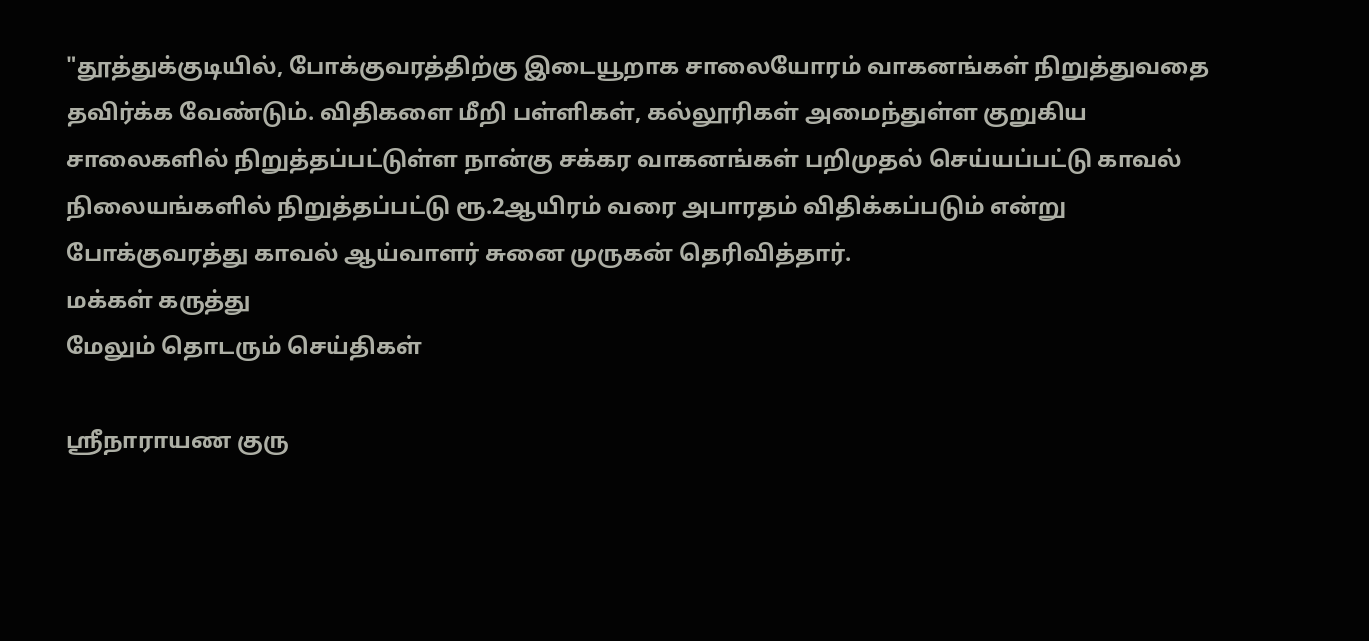"தூத்துக்குடியில், போக்குவரத்திற்கு இடையூறாக சாலையோரம் வாகனங்கள் நிறுத்துவதை தவிர்க்க வேண்டும். விதிகளை மீறி பள்ளிகள், கல்லூரிகள் அமைந்துள்ள குறுகிய சாலைகளில் நிறுத்தப்பட்டுள்ள நான்கு சக்கர வாகனங்கள் பறிமுதல் செய்யப்பட்டு காவல் நிலையங்களில் நிறுத்தப்பட்டு ரூ.2ஆயிரம் வரை அபாரதம் விதிக்கப்படும் என்று போக்குவரத்து காவல் ஆய்வாளர் சுனை முருகன் தெரிவித்தார்.
மக்கள் கருத்து
மேலும் தொடரும் செய்திகள்

ஸ்ரீநாராயண குரு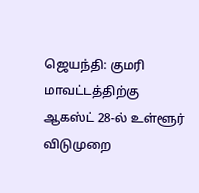ஜெயந்தி: குமரி மாவட்டத்திற்கு ஆகஸ்ட் 28-ல் உள்ளூர் விடுமுறை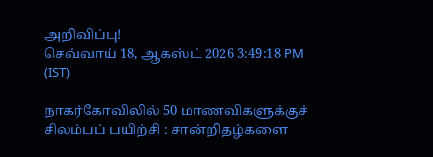அறிவிப்பு!
செவ்வாய் 18, ஆகஸ்ட் 2026 3:49:18 PM (IST)

நாகர்கோவிலில் 50 மாணவிகளுக்குச் சிலம்பப் பயிற்சி : சான்றிதழ்களை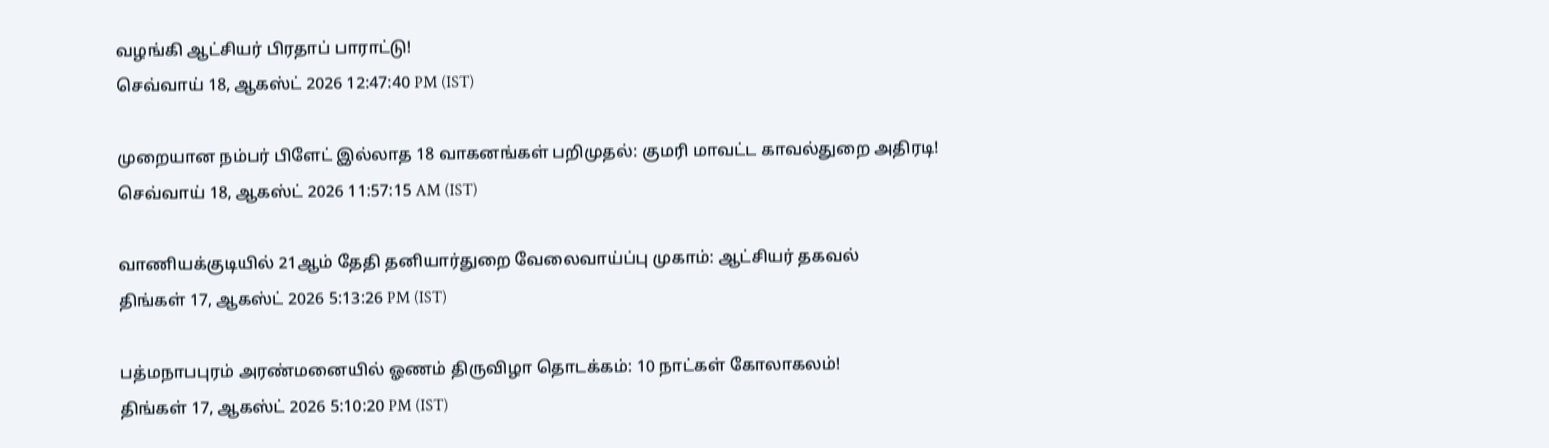வழங்கி ஆட்சியர் பிரதாப் பாராட்டு!
செவ்வாய் 18, ஆகஸ்ட் 2026 12:47:40 PM (IST)

முறையான நம்பர் பிளேட் இல்லாத 18 வாகனங்கள் பறிமுதல்: குமரி மாவட்ட காவல்துறை அதிரடி!
செவ்வாய் 18, ஆகஸ்ட் 2026 11:57:15 AM (IST)

வாணியக்குடியில் 21ஆம் தேதி தனியார்துறை வேலைவாய்ப்பு முகாம்: ஆட்சியர் தகவல்
திங்கள் 17, ஆகஸ்ட் 2026 5:13:26 PM (IST)

பத்மநாபபுரம் அரண்மனையில் ஓணம் திருவிழா தொடக்கம்: 10 நாட்கள் கோலாகலம்!
திங்கள் 17, ஆகஸ்ட் 2026 5:10:20 PM (IST)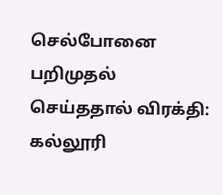செல்போனை பறிமுதல் செய்ததால் விரக்தி: கல்லூரி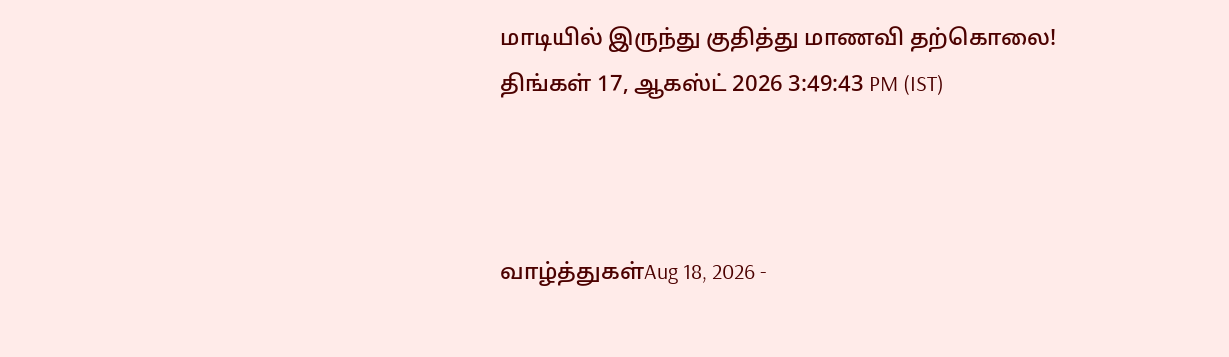மாடியில் இருந்து குதித்து மாணவி தற்கொலை!
திங்கள் 17, ஆகஸ்ட் 2026 3:49:43 PM (IST)



வாழ்த்துகள்Aug 18, 2026 -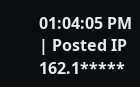01:04:05 PM | Posted IP 162.1*****